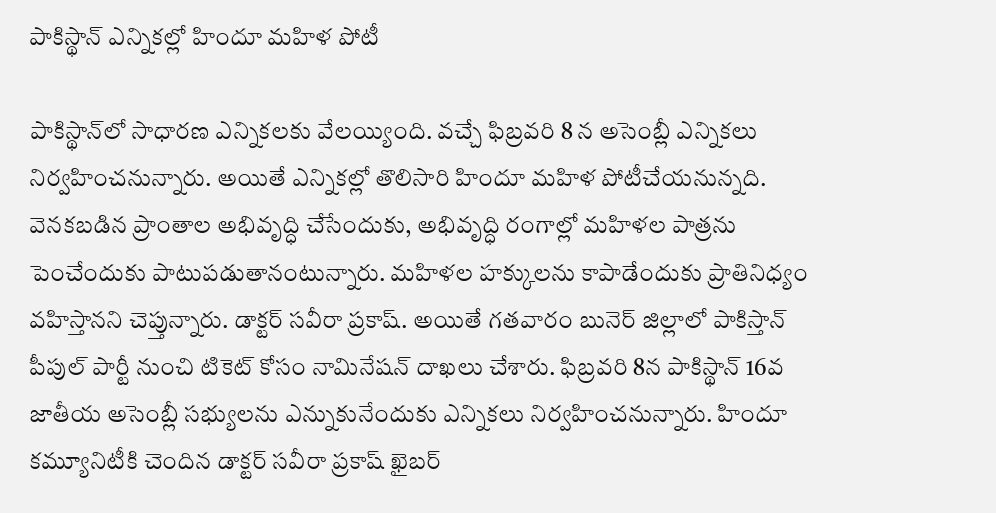పాకిస్థాన్‌ ఎన్నికల్లో హిందూ మహిళ పోటీ

పాకిస్థాన్‌లో సాధార‌ణ ఎన్నిక‌ల‌కు వేల‌య్యింది. వ‌చ్చే ఫిబ్ర‌వ‌రి 8 న అసెంబ్లీ ఎన్నిక‌లు నిర్వ‌హించ‌నున్నారు. అయితే ఎన్నికల్లో తొలిసారి హిందూ మహిళ పోటీచేయనున్నది. వెనకబడిన ప్రాంతాల అభివృద్ధి చేసేందుకు, అభివృద్ధి రంగాల్లో మహిళల పాత్రను పెంచేందుకు పాటుపడుతానంటున్నారు. మహిళల హక్కులను కాపాడేందుకు ప్రాతినిధ్యం వహిస్తానని చెప్తున్నారు. డాక్టర్‌ సవీరా ప్రకాష్‌. అయితే గతవారం బునెర్‌ జిల్లాలో పాకిస్తాన్‌ పీపుల్‌ పార్టీ నుంచి టికెట్‌ కోసం నామినేషన్‌ దాఖలు చేశారు. ఫిబ్రవరి 8న పాకిస్థాన్‌ 16వ జాతీయ అసెంబ్లీ సభ్యులను ఎన్నుకునేందుకు ఎన్నికలు నిర్వహించనున్నారు. హిందూ కమ్యూనిటీకి చెందిన డాక్టర్‌ సవీరా ప్రకాష్‌ ఖైబర్‌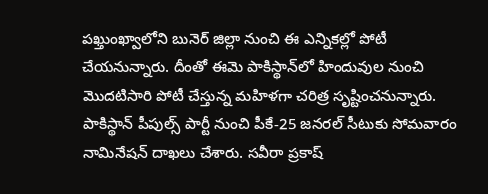పఖ్తుంఖ్వాలోని బునెర్‌ జిల్లా నుంచి ఈ ఎన్నికల్లో పోటీ చేయనున్నారు. దీంతో ఈమె పాకిస్థాన్‌లో హిందువుల నుంచి మొదటిసారి పోటీ చేస్తున్న మహిళగా చరిత్ర సృష్టించనున్నారు. పాకిస్థాన్‌ పీపుల్స్‌ పార్టీ నుంచి పీకే-25 జనరల్‌ సీటుకు సోమవారం నామినేషన్‌ దాఖలు చేశారు. సవీరా ప్రకాష్‌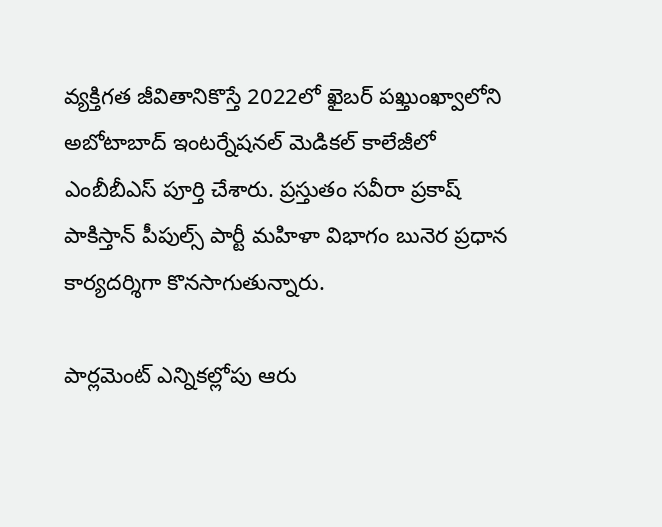వ్యక్తిగత జీవితానికొస్తే 2022లో ఖైబర్‌ పఖ్తుంఖ్వాలోని అబోటాబాద్‌ ఇంటర్నేషనల్‌ మెడికల్‌ కాలేజీలో ఎంబీబీఎస్‌ పూర్తి చేశారు. ప్రస్తుతం సవీరా ప్రకాష్‌ పాకిస్తాన్‌ పీపుల్స్‌ పార్టీ మహిళా విభాగం బునెర ప్రధాన కార్యదర్శిగా కొనసాగుతున్నారు.

పార్ల‌మెంట్ ఎన్నిక‌ల్లోపు ఆరు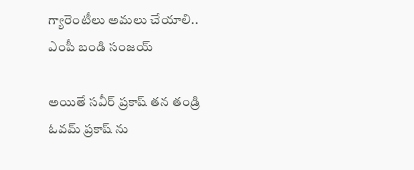గ్యారెంటీలు అమ‌లు చేయాలి.. ఎంపీ బండి సంజయ్

అయితే సవీర్‌ ప్రకాష్‌ తన తండ్రి ఓవమ్‌ ప్రకాష్‌ ను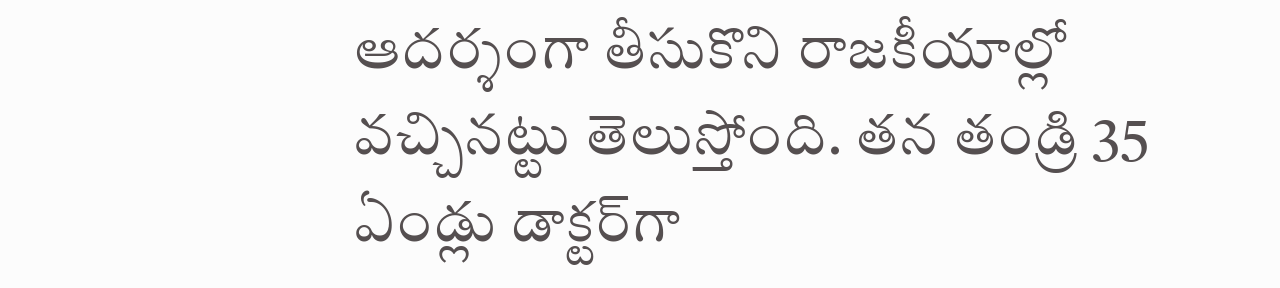ఆదర్శంగా తీసుకొని రాజకీయాల్లో వచ్చినట్టు తెలుస్తోంది. తన తండ్రి 35 ఏండ్లు డాక్టర్‌గా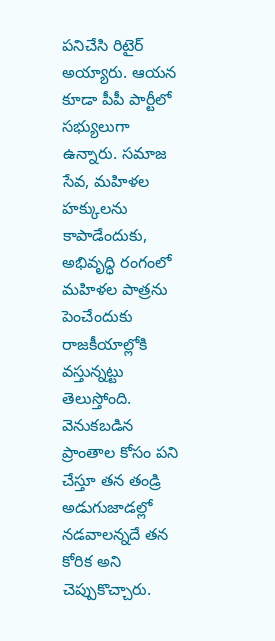పనిచేసి రిటైర్‌ అయ్యారు. ఆయన కూడా పీపీ పార్టీలో సభ్యులుగా ఉన్నారు. సమాజ సేవ, మహిళల హక్కులను కాపాడేందుకు, అభివృద్ధి రంగంలో మహిళల పాత్రను పెంచేందుకు రాజకీయాల్లోకి వస్తున్నట్టు తెలుస్తోంది. వెనుకబడిన ప్రాంతాల కోసం పని చేస్తూ తన తండ్రి అడుగుజాడల్లో నడవాలన్నదే తన కోరిక అని చెప్పుకొచ్చారు.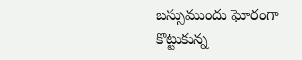బ‌స్సుముందు ఘోరంగా కొట్టుకున్న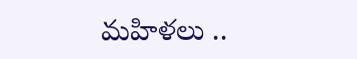మ‌హిళ‌లు ..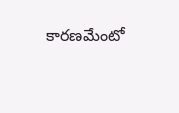కార‌ణమేంటో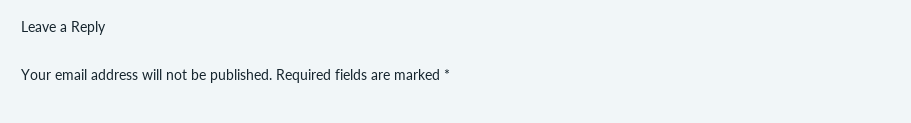Leave a Reply

Your email address will not be published. Required fields are marked *